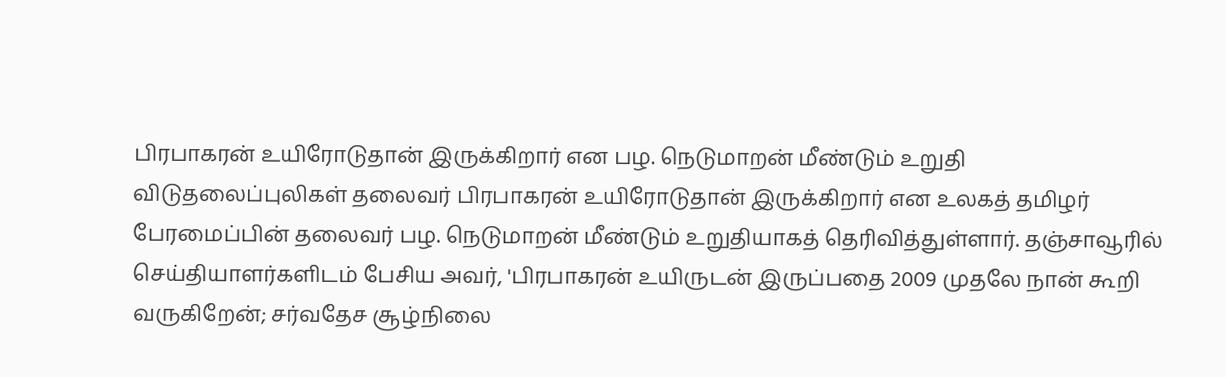பிரபாகரன் உயிரோடுதான் இருக்கிறார் என பழ. நெடுமாறன் மீண்டும் உறுதி விடுதலைப்புலிகள் தலைவர் பிரபாகரன் உயிரோடுதான் இருக்கிறார் என உலகத் தமிழர் பேரமைப்பின் தலைவர் பழ. நெடுமாறன் மீண்டும் உறுதியாகத் தெரிவித்துள்ளார். தஞ்சாவூரில் செய்தியாளர்களிடம் பேசிய அவர், 'பிரபாகரன் உயிருடன் இருப்பதை 2009 முதலே நான் கூறி வருகிறேன்; சர்வதேச சூழ்நிலை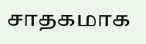சாதகமாக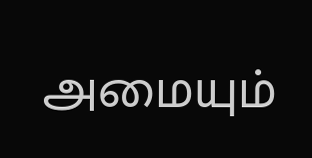அமையும்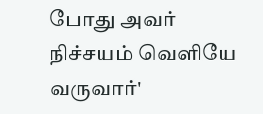போது அவர் நிச்சயம் வெளியே வருவார்'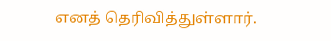எனத் தெரிவித்துள்ளார்.